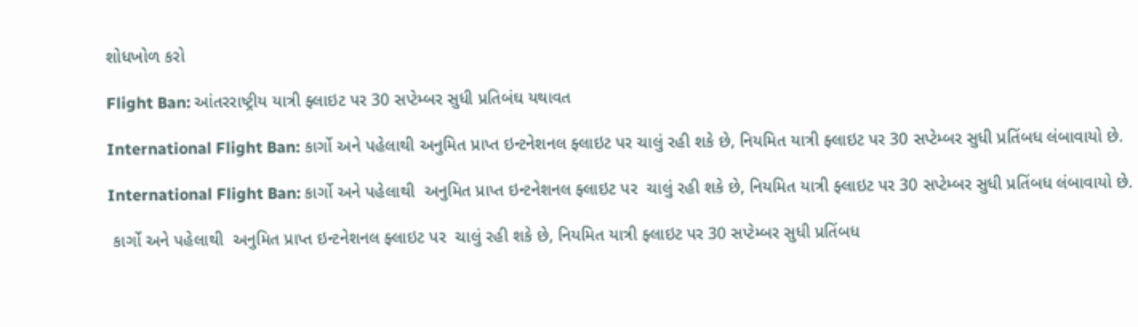શોધખોળ કરો

Flight Ban: આંતરરાષ્ટ્રીય યાત્રી ફ્લાઇટ પર 30 સપ્ટેમ્બર સુધી પ્રતિબંઘ યથાવત

International Flight Ban: કાર્ગો અને પહેલાથી અનુમિત પ્રાપ્ત ઇન્ટનેશનલ ફ્લાઇટ પર ચાલું રહી શકે છે, નિયમિત યાત્રી ફ્લાઇટ પર 30 સપ્ટેમ્બર સુધી પ્રતિંબધ લંબાવાયો છે.

International Flight Ban: કાર્ગો અને પહેલાથી  અનુમિત પ્રાપ્ત ઇન્ટનેશનલ ફ્લાઇટ પર  ચાલું રહી શકે છે, નિયમિત યાત્રી ફ્લાઇટ પર 30 સપ્ટેમ્બર સુધી પ્રતિંબધ લંબાવાયો છે.

 કાર્ગો અને પહેલાથી  અનુમિત પ્રાપ્ત ઇન્ટનેશનલ ફ્લાઇટ પર  ચાલું રહી શકે છે, નિયમિત યાત્રી ફ્લાઇટ પર 30 સપ્ટેમ્બર સુધી પ્રતિંબધ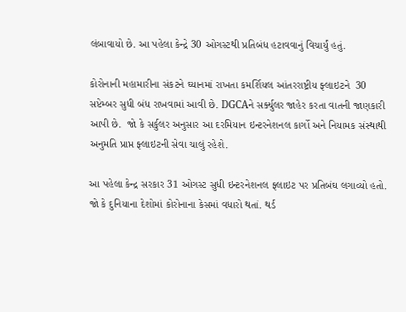લંબાવાયો છે. આ પહેલા કેન્દ્રે 30 ઓગસ્ટથી પ્રતિબંધ હટાવવાનું વિચાર્યું હતું.

કોરોનાની મહામારીના સંકટને ઘ્યાનમાં રાખતા કમર્શિયલ આંતરરાષ્ટ્રીય ફ્લાઇટને  30 સપ્ટેમ્બર સુધી બંધ રાખવામાં આવી છે. DGCAને સર્ક્યુલર જાહેર કરતા વાતની જાણકારી આપી છે.  જો કે સર્કુલર અનુસાર આ દરમિયાન ઇન્ટરનેશનલ કાર્ગો અને નિયામક સંસ્થાથી અનુમતિ પ્રાપ્ત ફ્લાઇટની સેવા ચાલું રહેશે.

આ પહેલા કેન્દ્ર સરકાર 31 ઓગસ્ટ સુધી ઇન્ટરનેશનલ ફ્લાઇટ પર પ્રતિબંઘ લગાવ્યો હતો. જો કે દુનિયાના દેશોમાં કોરોનાના કેસમાં વધારો થતાં. થર્ડ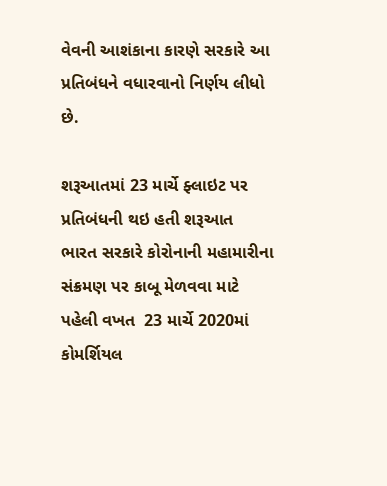વેવની આશંકાના કારણે સરકારે આ પ્રતિબંધને વધારવાનો નિર્ણય લીધો છે.

શરૂઆતમાં 23 માર્ચે ફ્લાઇટ પર પ્રતિબંધની થઇ હતી શરૂઆત
ભારત સરકારે કોરોનાની મહામારીના સંક્રમણ પર કાબૂ મેળવવા માટે પહેલી વખત  23 માર્ચે 2020માં કોમર્શિયલ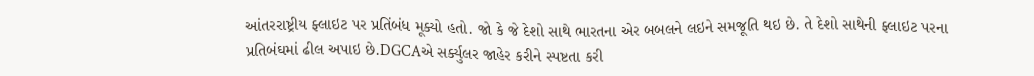આંતરરાષ્ટ્રીય ફ્લાઇટ પર પ્રતિંબંધ મૂક્યો હતો. જો કે જે દેશો સાથે ભારતના એર બબલને લઇને સમજૂતિ થઇ છે. તે દેશો સાથેની ફ્લાઇટ પરના પ્રતિબંઘમાં ઢીલ અપાઇ છે.DGCAએ સર્ક્યુલર જાહેર કરીને સ્પષ્ટતા કરી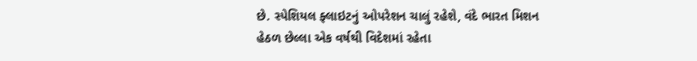છે. સ્પેશિયલ ફ્લાઇટનું ઓપરેશન ચાલું રહેશે, વંદે ભારત મિશન હેઠળ છેલ્લા એક વર્ષથી વિદેશમાં રહેતા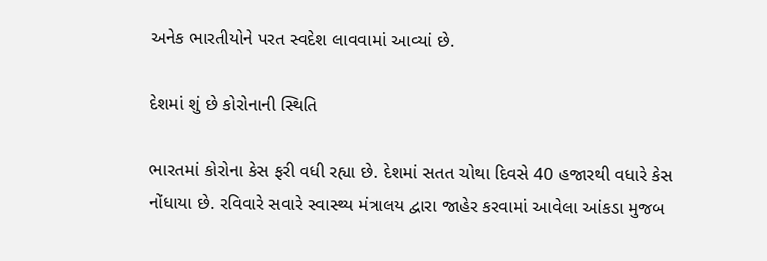અનેક ભારતીયોને પરત સ્વદેશ લાવવામાં આવ્યાં છે.

દેશમાં શું છે કોરોનાની સ્થિતિ

ભારતમાં કોરોના કેસ ફરી વધી રહ્યા છે. દેશમાં સતત ચોથા દિવસે 40 હજારથી વધારે કેસ નોંધાયા છે. રવિવારે સવારે સ્વાસ્થ્ય મંત્રાલય દ્વારા જાહેર કરવામાં આવેલા આંકડા મુજબ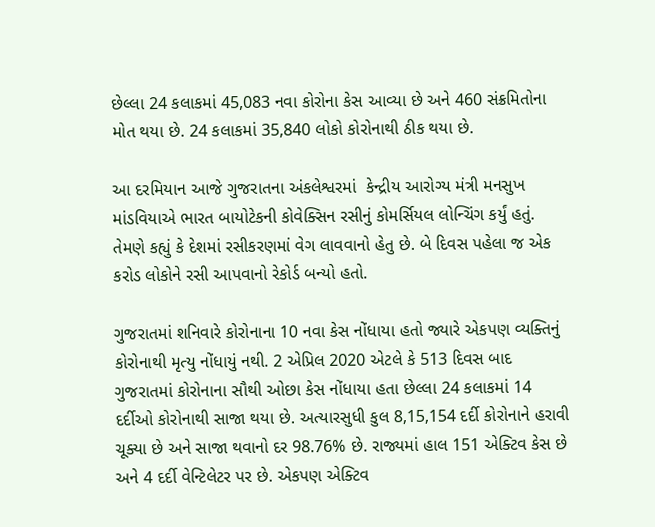છેલ્લા 24 કલાકમાં 45,083 નવા કોરોના કેસ આવ્યા છે અને 460 સંક્રમિતોના મોત થયા છે. 24 કલાકમાં 35,840 લોકો કોરોનાથી ઠીક થયા છે.

આ દરમિયાન આજે ગુજરાતના અંકલેશ્વરમાં  કેન્દ્રીય આરોગ્ય મંત્રી મનસુખ માંડવિયાએ ભારત બાયોટેકની કોવેક્સિન રસીનું કોમર્સિયલ લોન્ચિંગ કર્યું હતું. તેમણે કહ્યું કે દેશમાં રસીકરણમાં વેગ લાવવાનો હેતુ છે. બે દિવસ પહેલા જ એક કરોડ લોકોને રસી આપવાનો રેકોર્ડ બન્યો હતો.

ગુજરાતમાં શનિવારે કોરોનાના 10 નવા કેસ નોંધાયા હતો જ્યારે એકપણ વ્યક્તિનું કોરોનાથી મૃત્યુ નોંધાયું નથી. 2 એપ્રિલ 2020 એટલે કે 513 દિવસ બાદ ગુજરાતમાં કોરોનાના સૌથી ઓછા કેસ નોંધાયા હતા છેલ્લા 24 કલાકમાં 14 દર્દીઓ કોરોનાથી સાજા થયા છે. અત્યારસુધી કુલ 8,15,154 દર્દી કોરોનાને હરાવી ચૂક્યા છે અને સાજા થવાનો દર 98.76% છે. રાજ્યમાં હાલ 151 એક્ટિવ કેસ છે અને 4 દર્દી વેન્ટિલેટર પર છે. એકપણ એક્ટિવ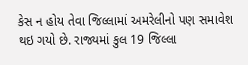કેસ ન હોય તેવા જિલ્લામાં અમરેલીનો પણ સમાવેશ થઇ ગયો છે. રાજ્યમાં કુલ 19 જિલ્લા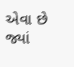એવા છે જ્યાં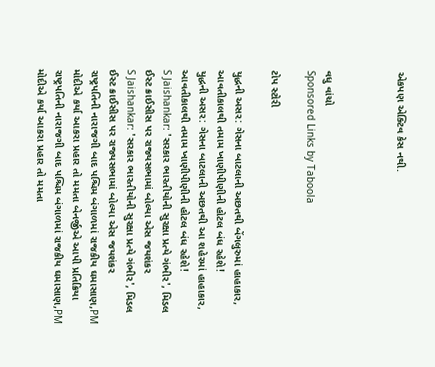એકપણ એક્ટિવ કેસ નથી.



વધુ વાંચો
Sponsored Links by Taboola

ટોપ સ્ટોરી

યુદ્ધની અસર: ગેસના બાટલાની અછતથી બેંગલુરુમાં હાહાકાર, આવતીકાલથી તમામ ખાણીપીણીની હોટલ બંધ રહેશે!
યુદ્ધની અસર: ગેસના બાટલાની અછતથી આ શહેરમાં હાહાકાર, આવતીકાલથી તમામ ખાણીપીણીની હોટલ બંધ રહેશે!
S Jaishankar: 'સરકાર ભારતીયોની સુરક્ષા પ્રત્યે ગંભીર', મિડલ ઈસ્ટ ક્રાઈસીસ પર રાજ્યસભામાં બોલ્યા એસ જયશંકર
S Jaishankar: 'સરકાર ભારતીયોની સુરક્ષા પ્રત્યે ગંભીર', મિડલ ઈસ્ટ ક્રાઈસીસ પર રાજ્યસભામાં બોલ્યા એસ જયશંકર
રાષ્ટ્રપતિની નારાજગી બાદ પશ્ચિમ બંગાળમાં રાજકીય ઘમાસાણ,PM મોદીએ કર્યા આકરા પ્રહાર તો મમતા બેનર્જીએ આપી પ્રતિક્રિયા
રાષ્ટ્રપતિની નારાજગી બાદ પશ્ચિમ બંગાળમાં રાજકીય ઘમાસાણ,PM મોદીએ કર્યા આકરા પ્રહાર તો મમતા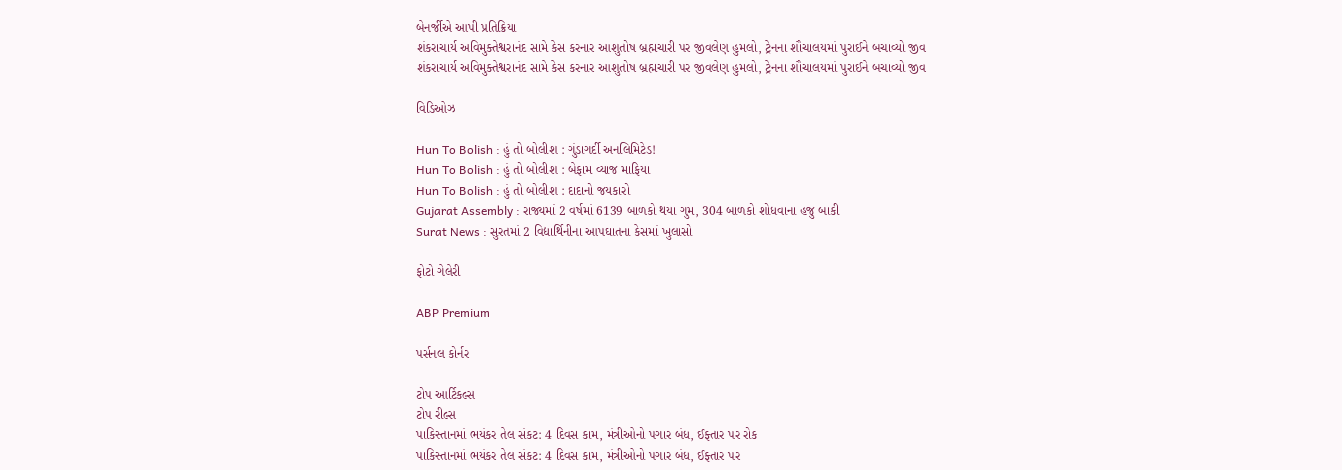બેનર્જીએ આપી પ્રતિક્રિયા
શંકરાચાર્ય અવિમુક્તેશ્વરાનંદ સામે કેસ કરનાર આશુતોષ બ્રહ્મચારી પર જીવલેણ હુમલો, ટ્રેનના શૌચાલયમાં પુરાઈને બચાવ્યો જીવ
શંકરાચાર્ય અવિમુક્તેશ્વરાનંદ સામે કેસ કરનાર આશુતોષ બ્રહ્મચારી પર જીવલેણ હુમલો, ટ્રેનના શૌચાલયમાં પુરાઈને બચાવ્યો જીવ

વિડિઓઝ

Hun To Bolish : હું તો બોલીશ : ગુંડાગર્દી અનલિમિટેડ!
Hun To Bolish : હું તો બોલીશ : બેફામ વ્યાજ માફિયા
Hun To Bolish : હું તો બોલીશ : દાદાનો જયકારો
Gujarat Assembly : રાજ્યમાં 2 વર્ષમાં 6139 બાળકો થયા ગુમ, 304 બાળકો શોધવાના હજુ બાકી
Surat News : સુરતમાં 2 વિદ્યાર્થિનીના આપઘાતના કેસમાં ખુલાસો

ફોટો ગેલેરી

ABP Premium

પર્સનલ કોર્નર

ટોપ આર્ટિકલ્સ
ટોપ રીલ્સ
પાકિસ્તાનમાં ભયંકર તેલ સંકટ: 4 દિવસ કામ, મંત્રીઓનો પગાર બંધ, ઈફ્તાર પર રોક
પાકિસ્તાનમાં ભયંકર તેલ સંકટ: 4 દિવસ કામ, મંત્રીઓનો પગાર બંધ, ઈફ્તાર પર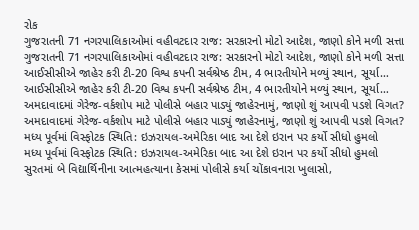રોક
ગુજરાતની 71 નગરપાલિકાઓમાં વહીવટદાર રાજ: સરકારનો મોટો આદેશ, જાણો કોને મળી સત્તા
ગુજરાતની 71 નગરપાલિકાઓમાં વહીવટદાર રાજ: સરકારનો મોટો આદેશ, જાણો કોને મળી સત્તા
આઈસીસીએ જાહેર કરી ટી-20 વિશ્વ કપની સર્વશ્રેષ્ઠ ટીમ, 4 ભારતીયોને મળ્યું સ્થાન, સૂર્યા…
આઈસીસીએ જાહેર કરી ટી-20 વિશ્વ કપની સર્વશ્રેષ્ઠ ટીમ, 4 ભારતીયોને મળ્યું સ્થાન, સૂર્યા…
અમદાવાદમાં ગેરેજ-વર્કશોપ માટે પોલીસે બહાર પાડ્યું જાહેરનામું, જાણો શું આપવી પડશે વિગત?
અમદાવાદમાં ગેરેજ-વર્કશોપ માટે પોલીસે બહાર પાડ્યું જાહેરનામું, જાણો શું આપવી પડશે વિગત?
મધ્ય પૂર્વમાં વિસ્ફોટક સ્થિતિ: ઇઝરાયલ-અમેરિકા બાદ આ દેશે ઇરાન પર કર્યો સીધો હુમલો
મધ્ય પૂર્વમાં વિસ્ફોટક સ્થિતિ: ઇઝરાયલ-અમેરિકા બાદ આ દેશે ઇરાન પર કર્યો સીધો હુમલો
સુરતમાં બે વિદ્યાર્થિનીના આત્મહત્યાના કેસમાં પોલીસે કર્યા ચોંકાવનારા ખુલાસો,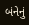બંનેનું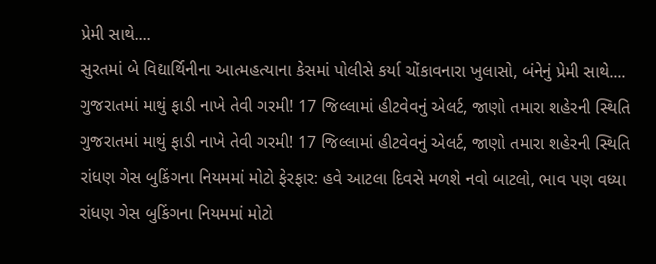પ્રેમી સાથે....
સુરતમાં બે વિદ્યાર્થિનીના આત્મહત્યાના કેસમાં પોલીસે કર્યા ચોંકાવનારા ખુલાસો, બંનેનું પ્રેમી સાથે....
ગુજરાતમાં માથું ફાડી નાખે તેવી ગરમી! 17 જિલ્લામાં હીટવેવનું એલર્ટ, જાણો તમારા શહેરની સ્થિતિ
ગુજરાતમાં માથું ફાડી નાખે તેવી ગરમી! 17 જિલ્લામાં હીટવેવનું એલર્ટ, જાણો તમારા શહેરની સ્થિતિ
રાંધણ ગેસ બુકિંગના નિયમમાં મોટો ફેરફાર: હવે આટલા દિવસે મળશે નવો બાટલો, ભાવ પણ વધ્યા
રાંધણ ગેસ બુકિંગના નિયમમાં મોટો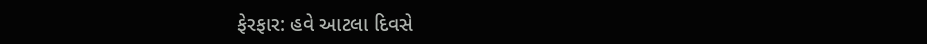ફેરફાર: હવે આટલા દિવસે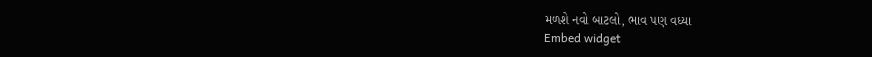મળશે નવો બાટલો, ભાવ પણ વધ્યા
Embed widget